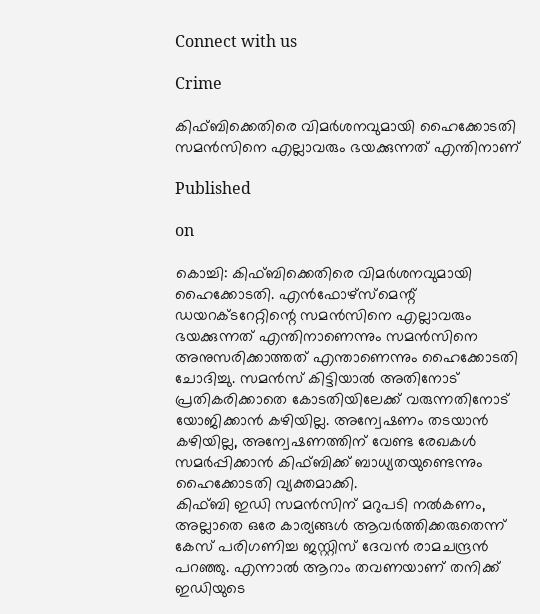Connect with us

Crime

കിഫ്ബിക്കെതിരെ വിമര്‍ശനവുമായി ഹൈക്കോടതി സമന്‍സിനെ എല്ലാവരും ഭയക്കുന്നത് എന്തിനാണ്

Published

on

കൊച്ചി: കിഫ്ബിക്കെതിരെ വിമര്‍ശനവുമായി ഹൈക്കോടതി. എന്‍ഫോഴ്‌സ്‌മെന്റ് ഡയറക്ടറേറ്റിന്റെ സമന്‍സിനെ എല്ലാവരും ഭയക്കുന്നത് എന്തിനാണെന്നും സമന്‍സിനെ അനുസരിക്കാത്തത് എന്താണെന്നും ഹൈക്കോടതി ചോദിച്ചു. സമന്‍സ് കിട്ടിയാല്‍ അതിനോട് പ്രതികരിക്കാതെ കോടതിയിലേക്ക് വരുന്നതിനോട് യോജിക്കാന്‍ കഴിയില്ല. അന്വേഷണം തടയാന്‍ കഴിയില്ല, അന്വേഷണത്തിന് വേണ്ട രേഖകള്‍ സമര്‍പ്പിക്കാന്‍ കിഫ്ബിക്ക് ബാധ്യതയുണ്ടെന്നും ഹൈക്കോടതി വ്യക്തമാക്കി.
കിഫ്ബി ഇഡി സമന്‍സിന് മറുപടി നല്‍കണം, അല്ലാതെ ഒരേ കാര്യങ്ങള്‍ ആവര്‍ത്തിക്കരുതെന്ന് കേസ് പരിഗണിച്ച ജസ്റ്റിസ് ദേവന്‍ രാമചന്ദ്രന്‍ പറഞ്ഞു. എന്നാല്‍ ആറാം തവണയാണ് തനിക്ക് ഇഡിയുടെ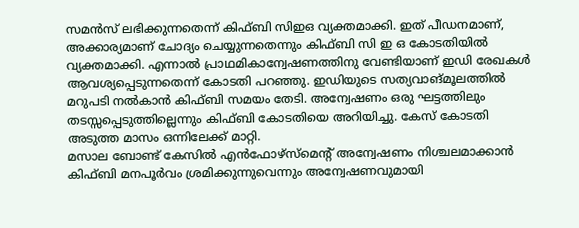സമന്‍സ് ലഭിക്കുന്നതെന്ന് കിഫ്ബി സിഇഒ വ്യക്തമാക്കി. ഇത് പീഡനമാണ്, അക്കാര്യമാണ് ചോദ്യം ചെയ്യുന്നതെന്നും കിഫ്ബി സി ഇ ഒ കോടതിയില്‍ വ്യക്തമാക്കി. എന്നാല്‍ പ്രാഥമികാന്വേഷണത്തിനു വേണ്ടിയാണ് ഇഡി രേഖകള്‍ ആവശ്യപ്പെടുന്നതെന്ന് കോടതി പറഞ്ഞു. ഇഡിയുടെ സത്യവാങ്മൂലത്തില്‍ മറുപടി നല്‍കാന്‍ കിഫ്ബി സമയം തേടി. അന്വേഷണം ഒരു ഘട്ടത്തിലും തടസ്സപ്പെടുത്തില്ലെന്നും കിഫ്ബി കോടതിയെ അറിയിച്ചു. കേസ് കോടതി അടുത്ത മാസം ഒന്നിലേക്ക് മാറ്റി.
മസാല ബോണ്ട് കേസില്‍ എന്‍ഫോഴ്‌സ്‌മെന്റ് അന്വേഷണം നിശ്ചലമാക്കാന്‍ കിഫ്ബി മനപൂര്‍വം ശ്രമിക്കുന്നുവെന്നും അന്വേഷണവുമായി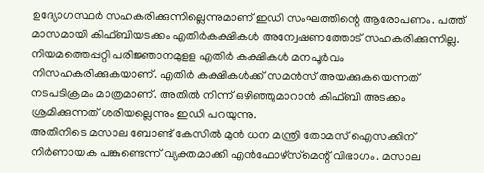ഉദ്യോഗസ്ഥര്‍ സഹകരിക്കുന്നില്ലെന്നുമാണ് ഇഡി സംഘത്തിന്റെ ആരോപണം. പത്ത് മാസമായി കിഫ്ബിയടക്കം എതിര്‍കക്ഷികള്‍ അന്വേഷണത്തോട് സഹകരിക്കുന്നില്ല. നിയമത്തെപ്പറ്റി പരിജ്ഞാനമുളള എതിര്‍ കക്ഷികള്‍ മനപൂര്‍വം നിസഹകരിക്കുകയാണ്. എതിര്‍ കക്ഷികള്‍ക്ക് സമന്‍സ് അയക്കുകയെന്നത് നടപടിക്രമം മാത്രമാണ്. അതില്‍ നിന്ന് ഒഴിഞ്ഞുമാറാന്‍ കിഫ്ബി അടക്കം ശ്രമിക്കുന്നത് ശരിയല്ലെന്നും ഇഡി പറയുന്നു.
അതിനിടെ മസാല ബോണ്ട് കേസില്‍ മുന്‍ ധന മന്ത്രി തോമസ് ഐസക്കിന് നിര്‍ണായക പങ്കുണ്ടെന്ന് വ്യക്തമാക്കി എന്‍ഫോഴ്സ്‌മെന്റ് വിഭാഗം. മസാല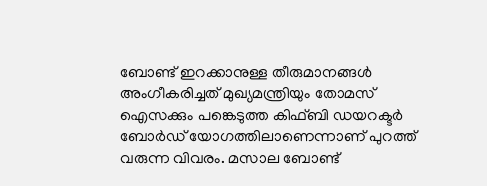ബോണ്ട് ഇറക്കാനുള്ള തീരുമാനങ്ങള്‍ അംഗീകരിച്ചത് മുഖ്യമന്ത്രിയും തോമസ് ഐസക്കും പങ്കെടുത്ത കിഫ്ബി ഡയറക്ടര്‍ ബോര്‍ഡ് യോഗത്തിലാണെന്നാണ് പുറത്ത് വരുന്ന വിവരം. മസാല ബോണ്ട്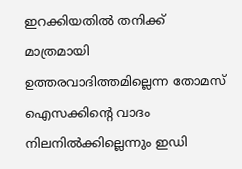ഇറക്കിയതില്‍ തനിക്ക് മാത്രമായി ഉത്തരവാദിത്തമില്ലെന്ന തോമസ് ഐസക്കിന്റെ വാദം നിലനില്‍ക്കില്ലെന്നും ഇഡി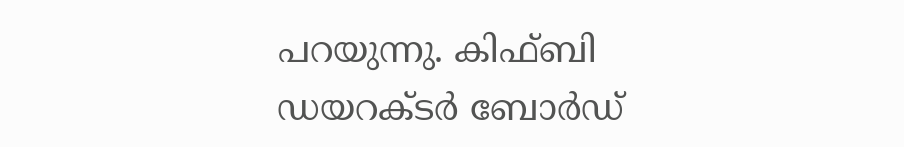പറയുന്നു. കിഫ്ബി ഡയറക്ടര്‍ ബോര്‍ഡ്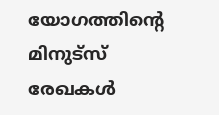യോഗത്തിന്റെ മിനുട്‌സ് രേഖകള്‍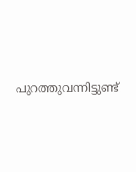പുറത്തുവന്നിട്ടുണ്ട്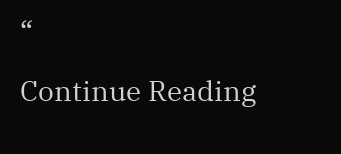“

Continue Reading